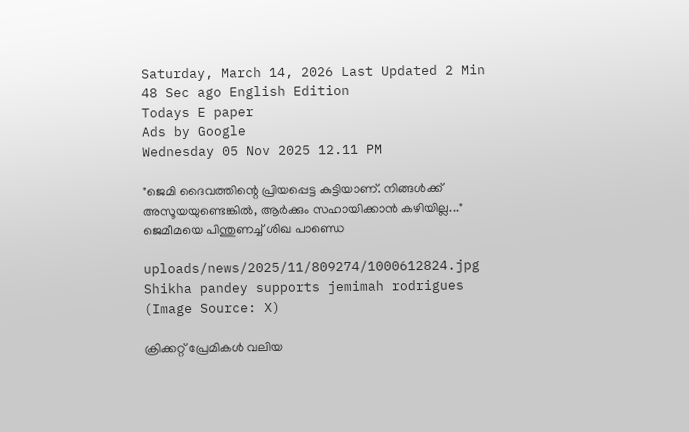Saturday, March 14, 2026 Last Updated 2 Min 48 Sec ago English Edition
Todays E paper
Ads by Google
Wednesday 05 Nov 2025 12.11 PM

"ജെമി ദൈവത്തിന്റെ പ്രിയപ്പെട്ട കുട്ടിയാണ്. നിങ്ങള്‍ക്ക് അസൂയയുണ്ടെങ്കില്‍, ആർക്കും സഹായിക്കാൻ കഴിയില്ല..." ജെമീമയെ പിന്തുണച്ച് ശിഖ പാണ്ഡെ

uploads/news/2025/11/809274/1000612824.jpg
Shikha pandey supports jemimah rodrigues (Image Source: X)

ക്രിക്കറ്റ് പ്രേമികൾ വലിയ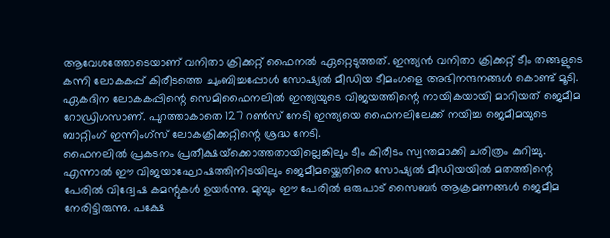ആവേശത്തോടെയാണ് വനിതാ ക്രിക്കറ്റ് ഫൈനൽ ഏറ്റെടുത്തത്. ഇന്ത്യൻ വനിതാ ക്രിക്കറ്റ് ടീം തങ്ങളുടെ കന്നി ലോകകപ്പ് കിരീടത്തെ ചുംബിച്ചപ്പോൾ സോഷ്യൽ മീഡിയ ടീമംഗളെ അഭിനന്ദനങ്ങൾ കൊണ്ട് മൂടി. ഏകദിന ലോകകപ്പിന്റെ സെമിഫൈനലില്‍ ഇന്ത്യയുടെ വിജയത്തിന്റെ നായികയായി മാറിയത് ജെമീമ റോഡ്രിഗസാണ്. പുറത്താകാതെ 127 റണ്‍സ് നേടി ഇന്ത്യയെ ഫൈനലിലേക്ക് നയിച്ച ജെമീമയുടെ ബാറ്റിംഗ് ഇന്നിംഗ്സ് ലോകക്രിക്കറ്റിന്റെ ശ്രദ്ധ നേടി.
ഫൈനലില്‍ പ്രകടനം പ്രതീക്ഷയ്‌ക്കൊത്തതായില്ലെങ്കിലും ടീം കിരീടം സ്വന്തമാക്കി ചരിത്രം കുറിച്ചു.
എന്നാല്‍ ഈ വിജയാഘോഷത്തിനിടയിലും ജെമീമയ്ക്കെതിരെ സോഷ്യല്‍ മീഡിയയില്‍ മതത്തിന്റെ പേരില്‍ വിദ്വേഷ കമന്റുകള്‍ ഉയർന്നു. മുമ്പും ഈ പേരിൽ ഒരുപാട് സൈബർ ആക്രമണങ്ങൾ ജെമീമ നേരിട്ടിരുന്നു. പക്ഷേ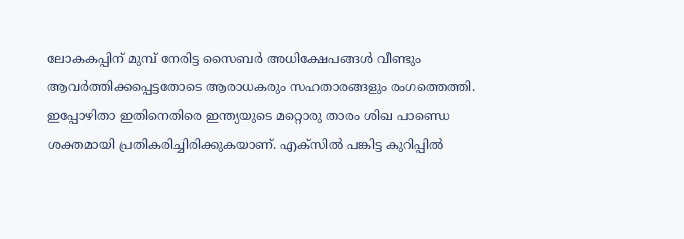ലോകകപ്പിന് മുമ്പ് നേരിട്ട സൈബർ അധിക്ഷേപങ്ങള്‍ വീണ്ടും ആവർത്തിക്കപ്പെട്ടതോടെ ആരാധകരും സഹതാരങ്ങളും രംഗത്തെത്തി.
ഇപ്പോഴിതാ ഇതിനെതിരെ ഇന്ത്യയുടെ മറ്റൊരു താരം ശിഖ പാണ്ഡെ ശക്തമായി പ്രതികരിച്ചിരിക്കുകയാണ്. എക്‌സിൽ പങ്കിട്ട കുറിപ്പിൽ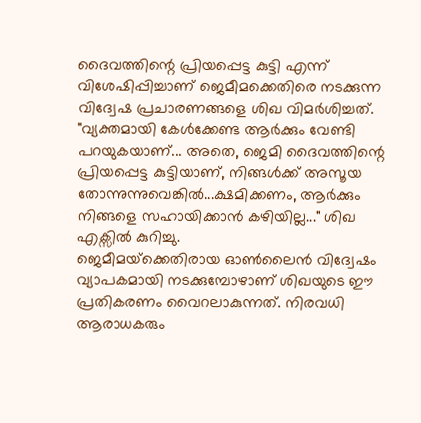ദൈവത്തിന്റെ പ്രിയപ്പെട്ട കുട്ടി എന്ന് വിശേഷിപ്പിച്ചാണ് ജെമീമക്കെതിരെ നടക്കുന്ന വിദ്വേഷ പ്രചാരണങ്ങളെ ശിഖ വിമർശിച്ചത്.
"വ്യക്തമായി കേൾക്കേണ്ട ആർക്കും വേണ്ടി പറയുകയാണ്... അതെ, ജെമി ദൈവത്തിന്റെ പ്രിയപ്പെട്ട കുട്ടിയാണ്, നിങ്ങൾക്ക് അസൂയ തോന്നുന്നുവെങ്കിൽ...ക്ഷമിക്കണം, ആർക്കും നിങ്ങളെ സഹായിക്കാൻ കഴിയില്ല..." ശിഖ എക്സില്‍ കുറിച്ചു.
ജെമീമയ്‌ക്കെതിരായ ഓണ്‍ലൈൻ വിദ്വേഷം വ്യാപകമായി നടക്കുമ്പോഴാണ് ശിഖയുടെ ഈ പ്രതികരണം വൈറലാകുന്നത്. നിരവധി ആരാധകരും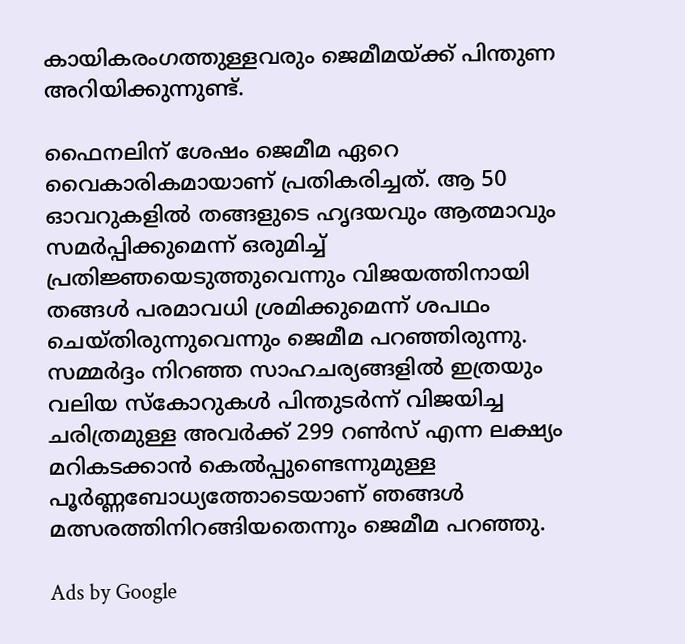കായികരംഗത്തുള്ളവരും ജെമീമയ്‌ക്ക് പിന്തുണ അറിയിക്കുന്നുണ്ട്.

ഫൈനലിന് ശേഷം ജെമീമ ഏറെ വൈകാരികമായാണ് പ്രതികരിച്ചത്. ആ 50 ഓവറുകളില്‍ തങ്ങളുടെ ഹൃദയവും ആത്മാവും സമർപ്പിക്കുമെന്ന് ഒരുമിച്ച്‌ പ്രതിജ്ഞയെടുത്തുവെന്നും വിജയത്തിനായി തങ്ങള്‍ പരമാവധി ശ്രമിക്കുമെന്ന് ശപഥം ചെയ്തിരുന്നുവെന്നും ജെമീമ പറഞ്ഞിരുന്നു. സമ്മർദ്ദം നിറഞ്ഞ സാഹചര്യങ്ങളില്‍ ഇത്രയും വലിയ സ്‌കോറുകള്‍ പിന്തുടർന്ന് വിജയിച്ച ചരിത്രമുള്ള അവർക്ക് 299 റണ്‍സ് എന്ന ലക്ഷ്യം മറികടക്കാൻ കെല്‍പ്പുണ്ടെന്നുമുള്ള പൂർണ്ണബോധ്യത്തോടെയാണ് ഞങ്ങള്‍ മത്സരത്തിനിറങ്ങിയതെന്നും ജെമീമ പറഞ്ഞു.

Ads by Google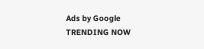Ads by Google
TRENDING NOW